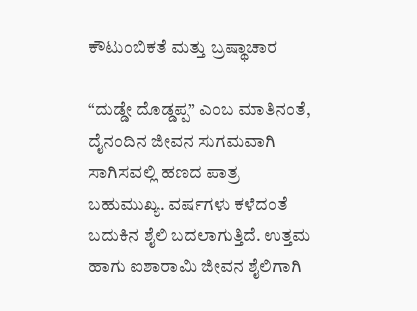ಕೌಟುಂಬಿಕತೆ ಮತ್ತು ಬ್ರಷ್ಥಾಚಾರ

“ದುಡ್ಡೇ ದೊಡ್ಡಪ್ಪ” ಎಂಬ ಮಾತಿನಂತೆ, ದೈನಂದಿನ ಜೀವನ ಸುಗಮವಾಗಿ ಸಾಗಿಸವಲ್ಲಿ ಹಣದ ಪಾತ್ರ ಬಹುಮುಖ್ಯ. ವರ್ಷಗಳು ಕಳೆದಂತೆ  ಬದುಕಿನ ಶೈಲಿ ಬದಲಾಗುತ್ತಿದೆ. ಉತ್ತಮ ಹಾಗು ಐಶಾರಾಮಿ ಜೀವನ ಶೈಲಿಗಾಗಿ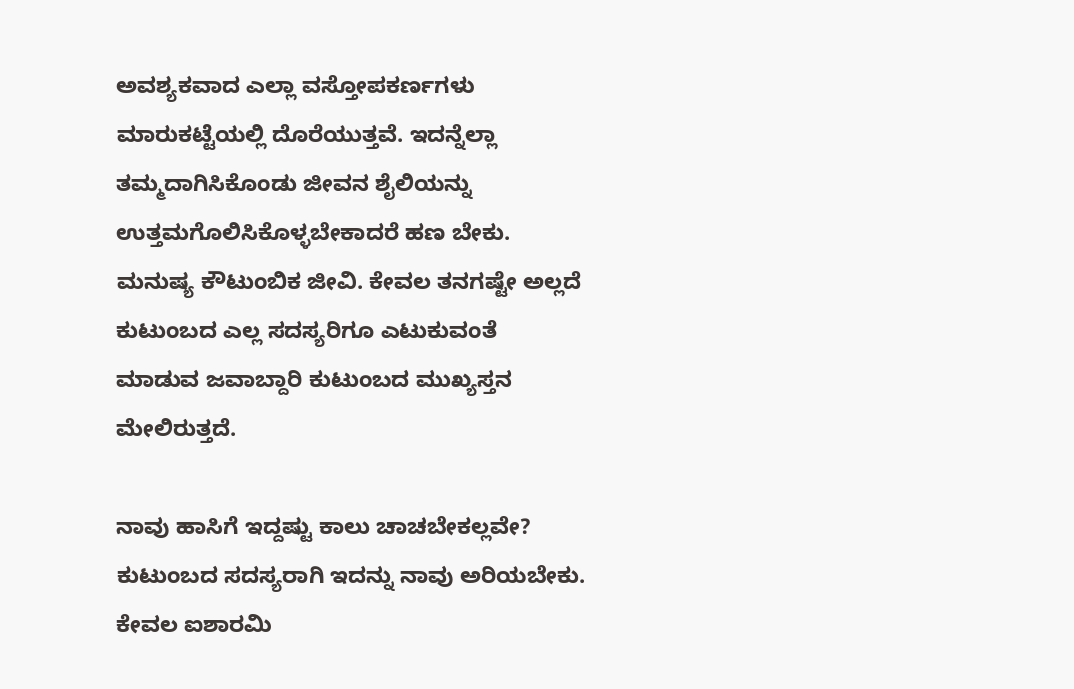ಅವಶ್ಯಕವಾದ ಎಲ್ಲಾ ವಸ್ತೋಪಕರ್ಣಗಳು ಮಾರುಕಟ್ಟೆಯಲ್ಲಿ ದೊರೆಯುತ್ತವೆ. ಇದನ್ನೆಲ್ಲಾ ತಮ್ಮದಾಗಿಸಿಕೊಂಡು ಜೀವನ ಶೈಲಿಯನ್ನು ಉತ್ತಮಗೊಲಿಸಿಕೊಳ್ಳಬೇಕಾದರೆ ಹಣ ಬೇಕು. ಮನುಷ್ಯ ಕೌಟುಂಬಿಕ ಜೀವಿ. ಕೇವಲ ತನಗಷ್ಟೇ ಅಲ್ಲದೆ ಕುಟುಂಬದ ಎಲ್ಲ ಸದಸ್ಯರಿಗೂ ಎಟುಕುವಂತೆ ಮಾಡುವ ಜವಾಬ್ದಾರಿ ಕುಟುಂಬದ ಮುಖ್ಯಸ್ತನ ಮೇಲಿರುತ್ತದೆ.

ನಾವು ಹಾಸಿಗೆ ಇದ್ದಷ್ಟು ಕಾಲು ಚಾಚಬೇಕಲ್ಲವೇ? ಕುಟುಂಬದ ಸದಸ್ಯರಾಗಿ ಇದನ್ನು ನಾವು ಅರಿಯಬೇಕು. ಕೇವಲ ಐಶಾರಮಿ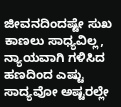ಜೀವನದಿಂದಷ್ಟೇ ಸುಖ ಕಾಣಲು ಸಾಧ್ಯವಿಲ್ಲ, ನ್ಯಾಯವಾಗಿ ಗಳಿಸಿದ ಹಣದಿಂದ ಎಷ್ಟು ಸಾದ್ಯವೋ ಅಷ್ಟರಲ್ಲೇ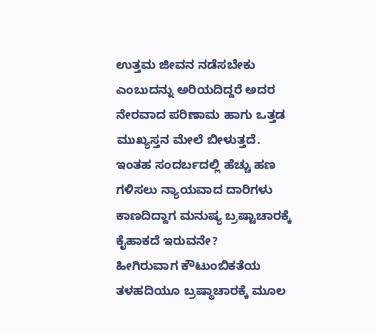ಉತ್ತಮ ಜೀವನ ನಡೆಸಬೇಕು ಎಂಬುದನ್ನು ಅರಿಯದಿದ್ದರೆ ಅದರ ನೇರವಾದ ಪರಿಣಾಮ ಹಾಗು ಒತ್ತಡ ಮುಖ್ಯಸ್ತನ ಮೇಲೆ ಬೀಳುತ್ತದೆ. ಇಂತಹ ಸಂದರ್ಬದಲ್ಲಿ ಹೆಚ್ಚು ಹಣ ಗಳಿಸಲು ನ್ಯಾಯವಾದ ದಾರಿಗಳು ಕಾಣದಿದ್ದಾಗ ಮನುಷ್ಯ ಬ್ರಷ್ಟಾಚಾರಕ್ಕೆ ಕೈಹಾಕದೆ ಇರುವನೇ?
ಹೀಗಿರುವಾಗ ಕೌಟುಂಬಿಕತೆಯ ತಳಹದಿಯೂ ಬ್ರಷ್ಥಾಚಾರಕ್ಕೆ ಮೂಲ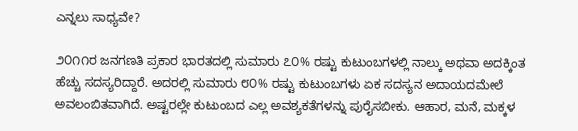ಎನ್ನಲು ಸಾಧ್ಯವೇ?

೨೦೧೧ರ ಜನಗಣತಿ ಪ್ರಕಾರ ಭಾರತದಲ್ಲಿ ಸುಮಾರು ೭೦% ರಷ್ಟು ಕುಟುಂಬಗಳಲ್ಲಿ ನಾಲ್ಕು ಅಥವಾ ಅದಕ್ಕಿಂತ ಹೆಚ್ಚು ಸದಸ್ಯರಿದ್ದಾರೆ. ಅದರಲ್ಲಿ ಸುಮಾರು ೮೦% ರಷ್ಟು ಕುಟುಂಬಗಳು ಏಕ ಸದಸ್ಯನ ಅದಾಯದಮೇಲೆ ಅವಲಂಬಿತವಾಗಿದೆ. ಅಷ್ಟರಲ್ಲೇ ಕುಟುಂಬದ ಎಲ್ಲ ಅವಶ್ಯಕತೆಗಳನ್ನು ಪುರೈಸಬೀಕು. ಆಹಾರ, ಮನೆ, ಮಕ್ಕಳ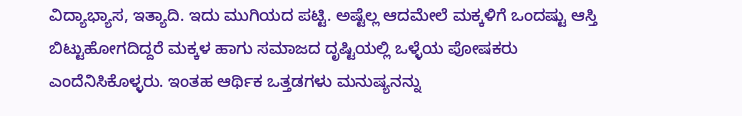ವಿದ್ಯಾಭ್ಯಾಸ, ಇತ್ಯಾದಿ. ಇದು ಮುಗಿಯದ ಪಟ್ಟಿ. ಅಷ್ಟೆಲ್ಲ ಆದಮೇಲೆ ಮಕ್ಕಳಿಗೆ ಒಂದಷ್ಟು ಆಸ್ತಿ ಬಿಟ್ಟುಹೋಗದಿದ್ದರೆ ಮಕ್ಕಳ ಹಾಗು ಸಮಾಜದ ದೃಷ್ಟಿಯಲ್ಲಿ ಒಳ್ಳೆಯ ಪೋಷಕರು ಎಂದೆನಿಸಿಕೊಳ್ಳರು. ಇಂತಹ ಆರ್ಥಿಕ ಒತ್ತಡಗಳು ಮನುಷ್ಯನನ್ನು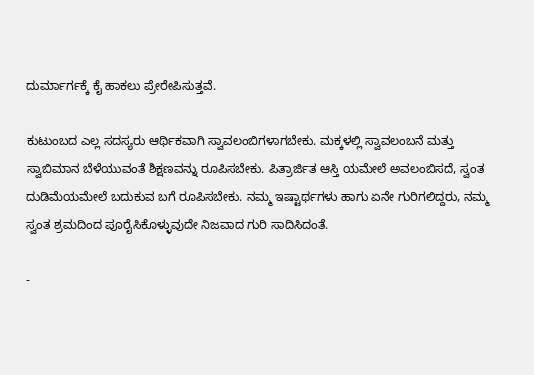ದುರ್ಮಾರ್ಗಕ್ಕೆ ಕೈ ಹಾಕಲು ಪ್ರೇರೇಪಿಸುತ್ತವೆ.

ಕುಟುಂಬದ ಎಲ್ಲ ಸದಸ್ಯರು ಆರ್ಥಿಕವಾಗಿ ಸ್ವಾವಲಂಬಿಗಳಾಗಬೇಕು. ಮಕ್ಕಳಲ್ಲಿ ಸ್ವಾವಲಂಬನೆ ಮತ್ತು ಸ್ವಾಬಿಮಾನ ಬೆಳೆಯುವಂತೆ ಶಿಕ್ಷಣವನ್ನು ರೂಪಿಸಬೇಕು. ಪಿತ್ರಾರ್ಜಿತ ಆಸ್ತಿ ಯಮೇಲೆ ಅವಲಂಬಿಸದೆ, ಸ್ವಂತ ದುಡಿಮೆಯಮೇಲೆ ಬದುಕುವ ಬಗೆ ರೂಪಿಸಬೇಕು. ನಮ್ಮ ಇಷ್ಟಾರ್ಥಗಳು ಹಾಗು ಏನೇ ಗುರಿಗಲಿದ್ದರು, ನಮ್ಮ ಸ್ವಂತ ಶ್ರಮದಿಂದ ಪೂರೈಸಿಕೊಳ್ಳುವುದೇ ನಿಜವಾದ ಗುರಿ ಸಾದಿಸಿದಂತೆ.

-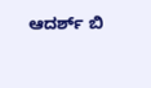ಆದರ್ಶ್ ಬಿ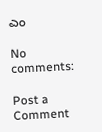ಎಂ

No comments:

Post a Comment